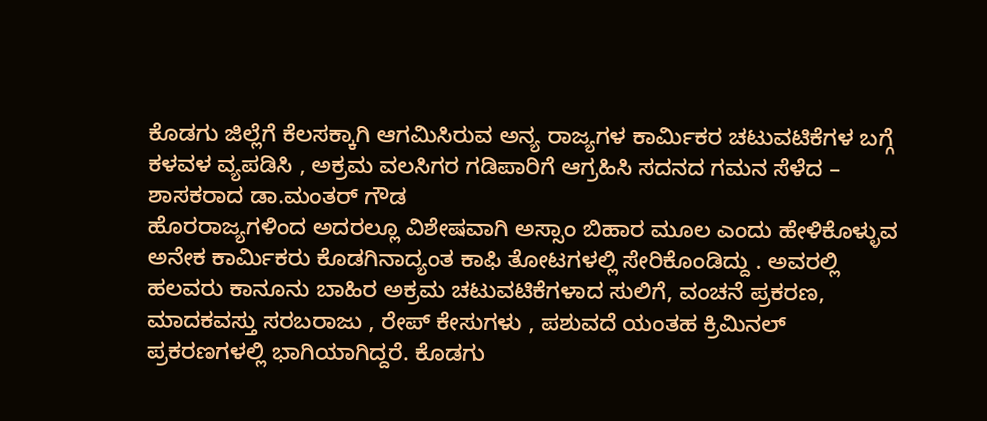ಕೊಡಗು ಜಿಲ್ಲೆಗೆ ಕೆಲಸಕ್ಕಾಗಿ ಆಗಮಿಸಿರುವ ಅನ್ಯ ರಾಜ್ಯಗಳ ಕಾರ್ಮಿಕರ ಚಟುವಟಿಕೆಗಳ ಬಗ್ಗೆ ಕಳವಳ ವ್ಯಪಡಿಸಿ , ಅಕ್ರಮ ವಲಸಿಗರ ಗಡಿಪಾರಿಗೆ ಆಗ್ರಹಿಸಿ ಸದನದ ಗಮನ ಸೆಳೆದ – ಶಾಸಕರಾದ ಡಾ.ಮಂತರ್ ಗೌಡ
ಹೊರರಾಜ್ಯಗಳಿಂದ ಅದರಲ್ಲೂ ವಿಶೇಷವಾಗಿ ಅಸ್ಸಾಂ ಬಿಹಾರ ಮೂಲ ಎಂದು ಹೇಳಿಕೊಳ್ಳುವ ಅನೇಕ ಕಾರ್ಮಿಕರು ಕೊಡಗಿನಾದ್ಯಂತ ಕಾಫಿ ತೋಟಗಳಲ್ಲಿ ಸೇರಿಕೊಂಡಿದ್ದು . ಅವರಲ್ಲಿ ಹಲವರು ಕಾನೂನು ಬಾಹಿರ ಅಕ್ರಮ ಚಟುವಟಿಕೆಗಳಾದ ಸುಲಿಗೆ, ವಂಚನೆ ಪ್ರಕರಣ, ಮಾದಕವಸ್ತು ಸರಬರಾಜು , ರೇಪ್ ಕೇಸುಗಳು , ಪಶುವದೆ ಯಂತಹ ಕ್ರಿಮಿನಲ್ ಪ್ರಕರಣಗಳಲ್ಲಿ ಭಾಗಿಯಾಗಿದ್ದರೆ. ಕೊಡಗು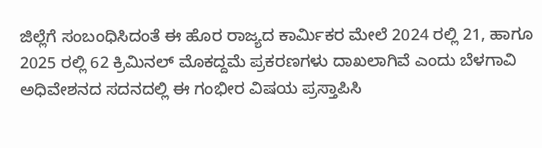ಜಿಲ್ಲೆಗೆ ಸಂಬಂಧಿಸಿದಂತೆ ಈ ಹೊರ ರಾಜ್ಯದ ಕಾರ್ಮಿಕರ ಮೇಲೆ 2024 ರಲ್ಲಿ 21, ಹಾಗೂ 2025 ರಲ್ಲಿ 62 ಕ್ರಿಮಿನಲ್ ಮೊಕದ್ದಮೆ ಪ್ರಕರಣಗಳು ದಾಖಲಾಗಿವೆ ಎಂದು ಬೆಳಗಾವಿ ಅಧಿವೇಶನದ ಸದನದಲ್ಲಿ ಈ ಗಂಭೀರ ವಿಷಯ ಪ್ರಸ್ತಾಪಿಸಿ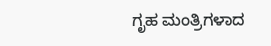ಗೃಹ ಮಂತ್ರಿಗಳಾದ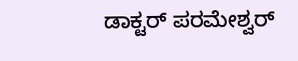ಡಾಕ್ಟರ್ ಪರಮೇಶ್ವರ್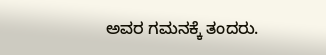ಅವರ ಗಮನಕ್ಕೆ ತಂದರು.